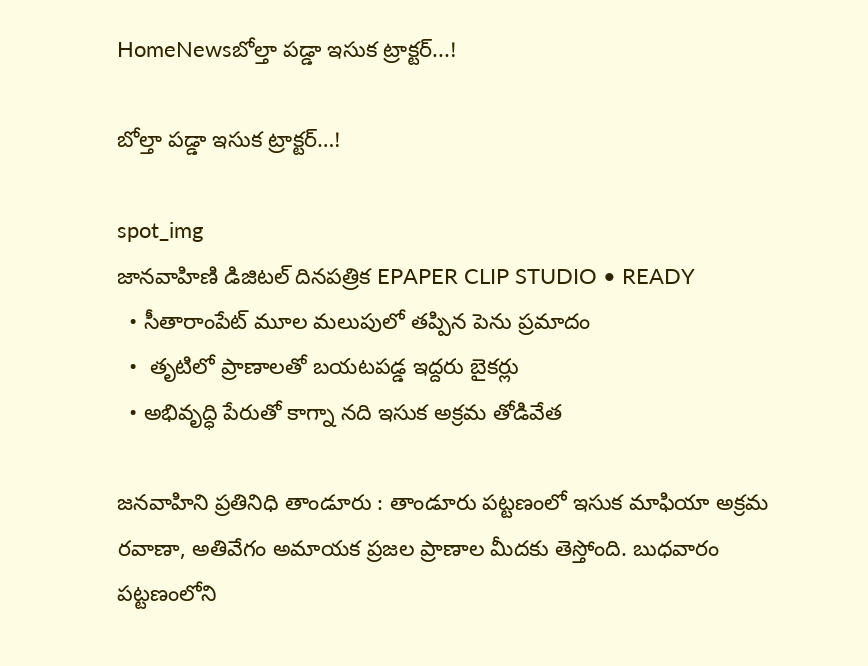HomeNewsబోల్తా పడ్డా ఇసుక ట్రాక్టర్...!

బోల్తా పడ్డా ఇసుక ట్రాక్టర్…!

spot_img
జానవాహిణి డిజిటల్ దినపత్రిక EPAPER CLIP STUDIO • READY
  • సీతారాంపేట్ మూల మలుపులో తప్పిన పెను ప్రమాదం
  •  తృటిలో ప్రాణాలతో బయటపడ్డ ఇద్దరు బైకర్లు
  • అభివృద్ధి పేరుతో కాగ్నా నది ఇసుక అక్రమ తోడివేత

జనవాహిని ప్రతినిధి తాండూరు : తాండూరు పట్టణంలో ఇసుక మాఫియా అక్రమ రవాణా, అతివేగం అమాయక ప్రజల ప్రాణాల మీదకు తెస్తోంది. బుధవారం పట్టణంలోని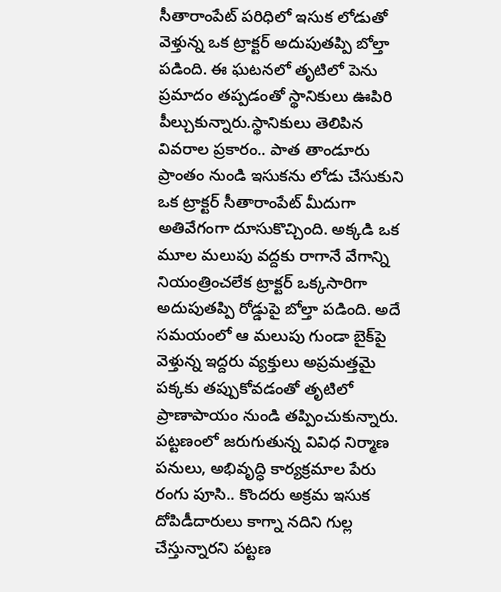సీతారాంపేట్ పరిధిలో ఇసుక లోడుతో వెళ్తున్న ఒక ట్రాక్టర్ అదుపుతప్పి బోల్తా పడింది. ఈ ఘటనలో తృటిలో పెను ప్రమాదం తప్పడంతో స్థానికులు ఊపిరి పీల్చుకున్నారు.స్థానికులు తెలిపిన వివరాల ప్రకారం.. పాత తాండూరు ప్రాంతం నుండి ఇసుకను లోడు చేసుకుని ఒక ట్రాక్టర్ సీతారాంపేట్ మీదుగా అతివేగంగా దూసుకొచ్చింది. అక్కడి ఒక మూల మలుపు వద్దకు రాగానే వేగాన్ని నియంత్రించలేక ట్రాక్టర్ ఒక్కసారిగా అదుపుతప్పి రోడ్డుపై బోల్తా పడింది. అదే సమయంలో ఆ మలుపు గుండా బైక్‌పై వెళ్తున్న ఇద్దరు వ్యక్తులు అప్రమత్తమై పక్కకు తప్పుకోవడంతో తృటిలో ప్రాణాపాయం నుండి తప్పించుకున్నారు. పట్టణంలో జరుగుతున్న వివిధ నిర్మాణ పనులు, అభివృద్ధి కార్యక్రమాల పేరు రంగు పూసి.. కొందరు అక్రమ ఇసుక దోపిడీదారులు కాగ్నా నదిని గుల్ల చేస్తున్నారని పట్టణ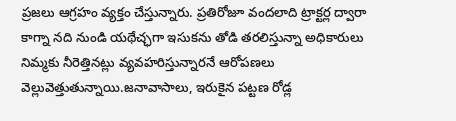ప్రజలు ఆగ్రహం వ్యక్తం చేస్తున్నారు. ప్రతిరోజూ వందలాది ట్రాక్టర్ల ద్వారా కాగ్నా నది నుండి యథేచ్ఛగా ఇసుకను తోడి తరలిస్తున్నా అధికారులు నిమ్మకు నీరెత్తినట్లు వ్యవహరిస్తున్నారనే ఆరోపణలు వెల్లువెత్తుతున్నాయి.జనావాసాలు, ఇరుకైన పట్టణ రోడ్ల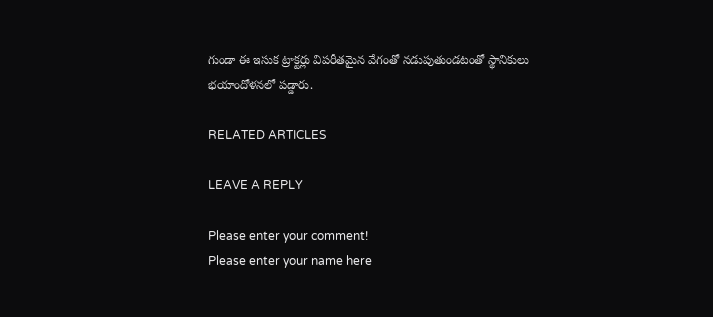గుండా ఈ ఇసుక ట్రాక్టర్లు విపరీతమైన వేగంతో నడుపుతుండటంతో స్థానికులు భయాందోళనలో పడ్డారు.

RELATED ARTICLES

LEAVE A REPLY

Please enter your comment!
Please enter your name here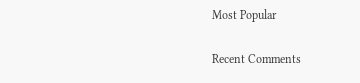Most Popular

Recent Comments